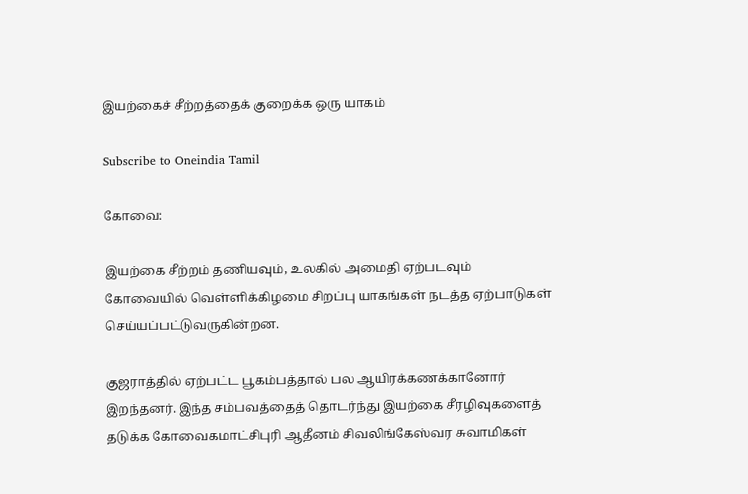இயற்கைச் சீற்றத்தைக் குறைக்க ஒரு யாகம்

Subscribe to Oneindia Tamil

கோவை:

இயற்கை சீற்றம் தணியவும், உலகில் அமைதி ஏற்படவும் கோவையில் வெள்ளிக்கிழமை சிறப்பு யாகங்கள் நடத்த ஏற்பாடுகள் செய்யப்பட்டுவருகின்றன.

குஜராத்தில் ஏற்பட்ட பூகம்பத்தால் பல ஆயிரக்கணக்கானோர் இறந்தனர். இந்த சம்பவத்தைத் தொடர்ந்து இயற்கை சீரழிவுகளைத் தடுக்க கோவைகமாட்சிபுரி ஆதீனம் சிவலிங்கேஸ்வர சுவாமிகள்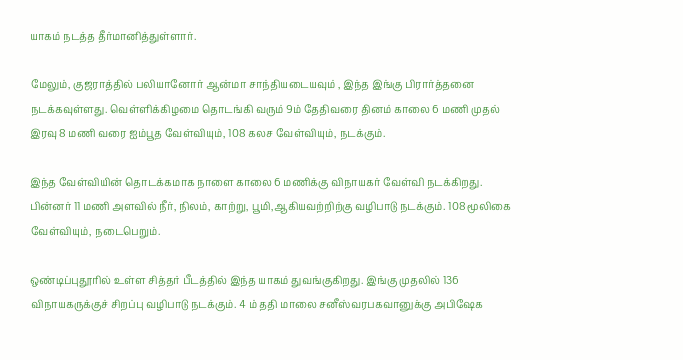யாகம் நடத்த தீர்மானித்துள்ளார்.

மேலும், குஜராத்தில் பலியானோர் ஆன்மா சாந்தியடையவும் , இந்த இங்கு பிரார்த்தனை நடக்கவுள்ளது. வெள்ளிக்கிழமை தொடங்கி வரும் 9ம் தேதிவரை தினம் காலை 6 மணி முதல் இரவு 8 மணி வரை ஐம்பூத வேள்வியும், 108 கலச வேள்வியும், நடக்கும்.

இந்த வேள்வியின் தொடக்கமாக நாளை காலை 6 மணிக்கு விநாயகர் வேள்வி நடக்கிறது. பின்னர் 11 மணி அளவில் நீர், நிலம், காற்று, பூமி,ஆகியவற்றிற்கு வழிபாடு நடக்கும். 108 மூலிகை வேள்வியும், நடைபெறும்.

ஒண்டிப்புதூரில் உள்ள சித்தர் பீடத்தில் இந்த யாகம் துவங்குகிறது. இங்கு முதலில் 136 விநாயகருக்குச் சிறப்பு வழிபாடு நடக்கும். 4 ம் ததி மாலை சனீஸ்வரபகவானுக்கு அபிஷேக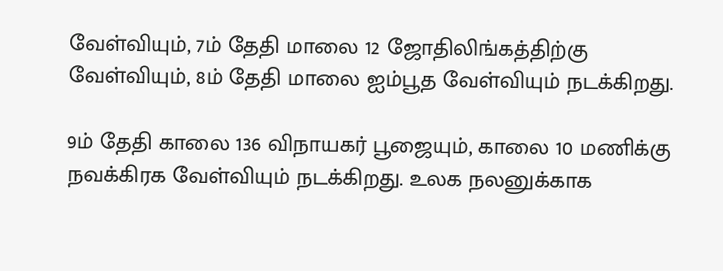வேள்வியும், 7ம் தேதி மாலை 12 ஜோதிலிங்கத்திற்கு வேள்வியும், 8ம் தேதி மாலை ஐம்பூத வேள்வியும் நடக்கிறது.

9ம் தேதி காலை 136 விநாயகர் பூஜையும், காலை 10 மணிக்கு நவக்கிரக வேள்வியும் நடக்கிறது. உலக நலனுக்காக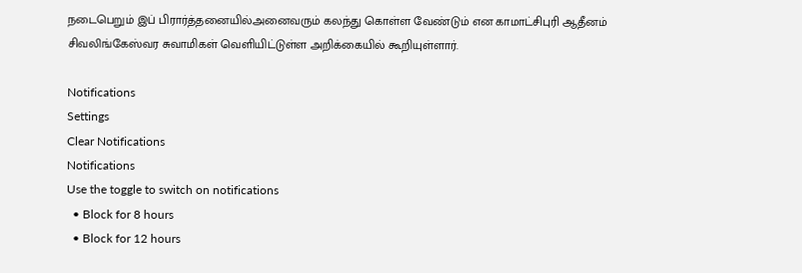நடைபெறும் இப் பிரார்த்தனையில்அனைவரும் கலந்து கொள்ள வேண்டும் என காமாட்சிபுரி ஆதீனம் சிவலிங்கேஸ்வர சுவாமிகள் வெளியிட்டுள்ள அறிக்கையில் கூறியுள்ளார்.

Notifications
Settings
Clear Notifications
Notifications
Use the toggle to switch on notifications
  • Block for 8 hours
  • Block for 12 hours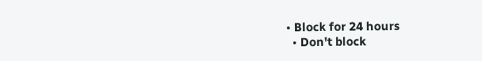• Block for 24 hours
  • Don't block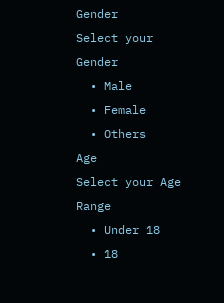Gender
Select your Gender
  • Male
  • Female
  • Others
Age
Select your Age Range
  • Under 18
  • 18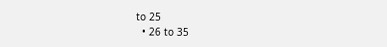to 25
  • 26 to 35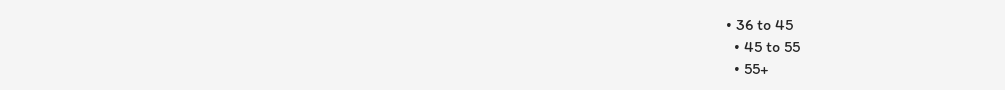• 36 to 45
  • 45 to 55
  • 55+